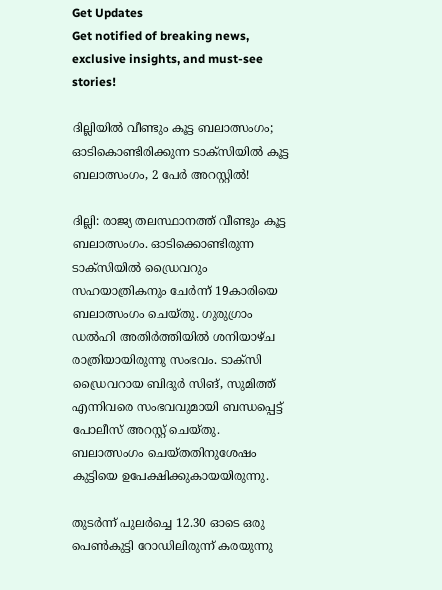Get Updates
Get notified of breaking news, exclusive insights, and must-see stories!

ദില്ലിയിൽ വീണ്ടും കൂട്ട ബലാത്സംഗം; ഓടികൊണ്ടിരിക്കുന്ന ടാക്സിയിൽ കൂട്ട ബലാത്സംഗം, 2 പേർ അറസ്റ്റിൽ!

ദില്ലി: രാജ്യ തലസ്ഥാനത്ത് വീണ്ടും കൂട്ട ബലാത്സംഗം. ഓടിക്കൊണ്ടിരുന്ന ടാക്‌സിയില്‍ ഡ്രൈവറും സഹയാത്രികനും ചേര്‍ന്ന് 19കാരിയെ ബലാത്സംഗം ചെയ്തു. ഗുരുഗ്രാം ഡല്‍ഹി അതിര്‍ത്തിയില്‍ ശനിയാഴ്ച രാത്രിയായിരുന്നു സംഭവം. ടാക്സി ഡ്രൈവറായ ബിദുർ സിങ്, സുമിത്ത് എന്നിവരെ സംഭവവുമായി ബന്ധപ്പെട്ട് പോലീസ് അറസ്റ്റ് ചെയ്തു. ബലാത്സംഗം ചെയ്തതിനുശേഷം കുട്ടിയെ ഉപേക്ഷിക്കുകായയിരുന്നു.

തുടർന്ന് പുലർച്ചെ 12.30 ഓടെ ഒരു പെൺകുട്ടി റോഡിലിരുന്ന് കരയുന്നു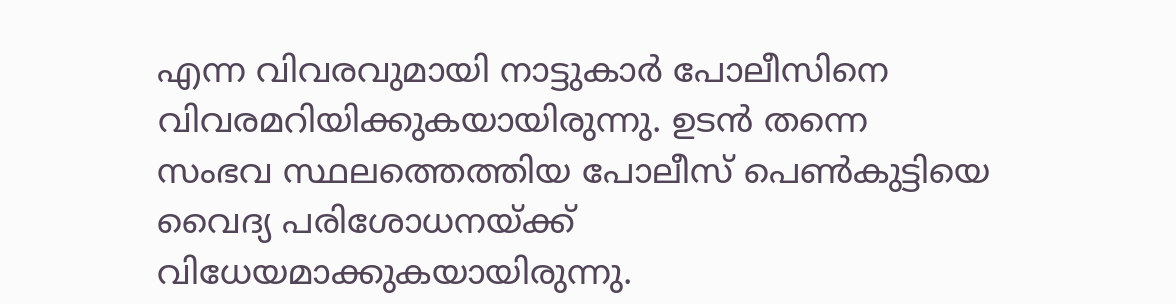എന്ന വിവരവുമായി നാട്ടുകാർ പോലീസിനെ വിവരമറിയിക്കുകയായിരുന്നു. ഉടൻ തന്നെ സംഭവ സ്ഥലത്തെത്തിയ പോലീസ് പെൺകുട്ടിയെ വൈദ്യ പരിശോധനയ്ക്ക് വിധേയമാക്കുകയായിരുന്നു.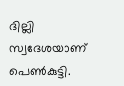ദില്ലി സ്വദേശയാണ് പെൺകുട്ടി.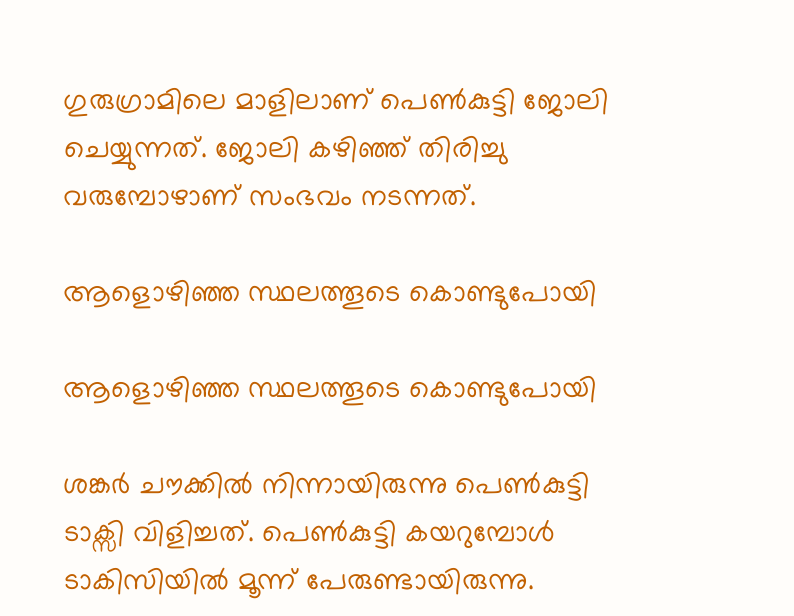ഗുരുഗ്രാമിലെ മാളിലാണ് പെൺകുട്ടി ജോലി ചെയ്യുന്നത്. ജോലി കഴിഞ്ഞ് തിരിച്ചു വരുമ്പോഴാണ് സംഭവം നടന്നത്.

ആളൊഴിഞ്ഞ സ്ഥലത്തൂടെ കൊണ്ടുപോയി

ആളൊഴിഞ്ഞ സ്ഥലത്തൂടെ കൊണ്ടുപോയി

ശങ്കർ ചൗക്കിൽ നിന്നായിരുന്നു പെൺകുട്ടി ടാക്സി വിളിച്ചത്. പെൺകുട്ടി കയറുമ്പോൾ ടാകിസിയിൽ മൂന്ന് പേരുണ്ടായിരുന്നു.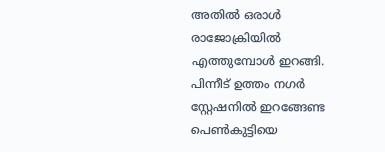അതിൽ ഒരാൾ രാജോക്രിയിൽ എത്തുമ്പോൾ ഇറങ്ങി. പിന്നീട് ഉത്തം നഗർ സ്റ്റേഷനിൽ ഇറങ്ങേണ്ട പെൺകുട്ടിയെ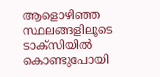ആളൊഴിഞ്ഞ സ്ഥലങ്ങളിലൂടെ ടാക്സിയിൽ കൊണ്ടുപോയി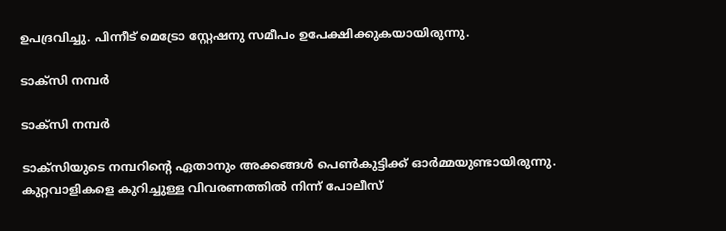ഉപദ്രവിച്ചു. പിന്നീട് മെട്രോ സ്റ്റേഷനു സമീപം ഉപേക്ഷിക്കുകയായിരുന്നു.

ടാക്സി നമ്പർ

ടാക്സി നമ്പർ

ടാക്‌സിയുടെ നമ്പറിന്റെ ഏതാനും അക്കങ്ങള്‍ പെണ്‍കുട്ടിക്ക് ഓര്‍മ്മയുണ്ടായിരുന്നു. കുറ്റവാളികളെ കുറിച്ചുള്ള വിവരണത്തില്‍ നിന്ന് പോലീസ്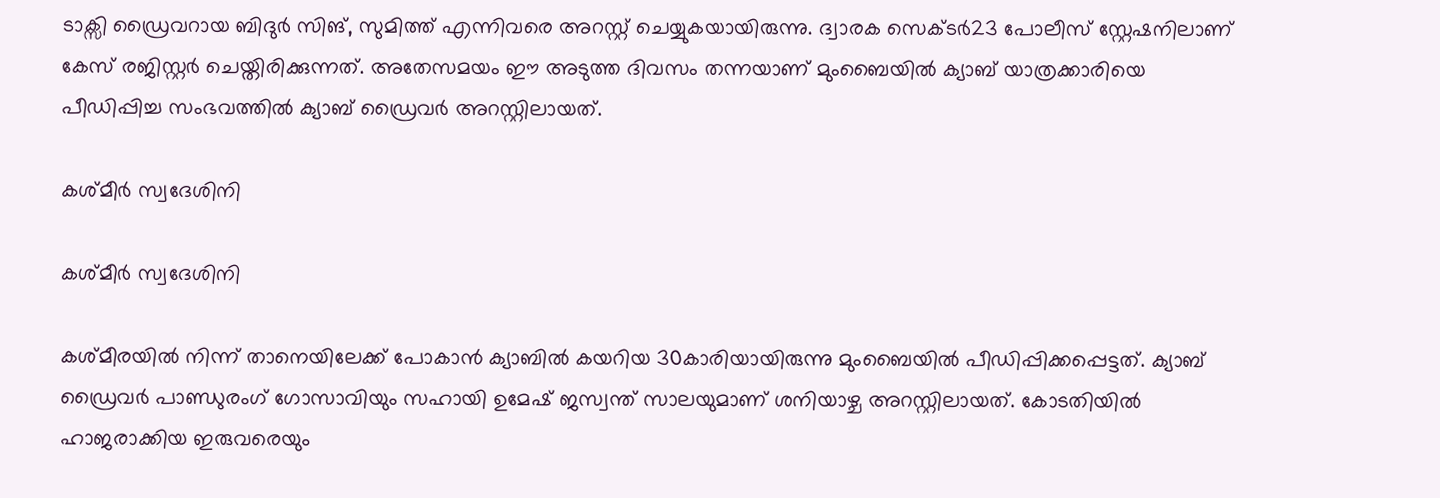ടാക്സി ഡ്രൈവറായ ബിദുർ സിങ്, സുമിത്ത് എന്നിവരെ അറസ്റ്റ് ചെയ്യുകയായിരുന്നു. ദ്വാരക സെക്ടർ23 പോലീസ് സ്റ്റേഷനിലാണ് കേസ് രജിസ്റ്റർ ചെയ്തിരിക്കുന്നത്. അതേസമയം ഈ അടുത്ത ദിവസം തന്നയാണ് മുംബൈയിൽ ക്യാബ് യാത്രക്കാരിയെ പീഡിപ്പിച്ച സംഭവത്തില്‍ ക്യാബ് ഡ്രൈവര്‍ അറസ്റ്റിലായത്.

കശ്മീർ സ്വദേശിനി

കശ്മീർ സ്വദേശിനി

കശ്മീരയില്‍ നിന്ന് താനെയിലേക്ക് പോകാന്‍ ക്യാബില്‍ കയറിയ 3൦കാരിയായിരുന്നു മുംബൈയിൽ പീഡിപ്പിക്കപ്പെട്ടത്. ക്യാബ് ഡ്രൈവര്‍ പാണ്ഡുരംഗ് ഗോസാവിയും സഹായി ഉമേഷ് ജസ്വന്ത് സാലയുമാണ് ശനിയാഴ്ച അറസ്റ്റിലായത്. കോടതിയില്‍ ഹാജരാക്കിയ ഇരുവരെയും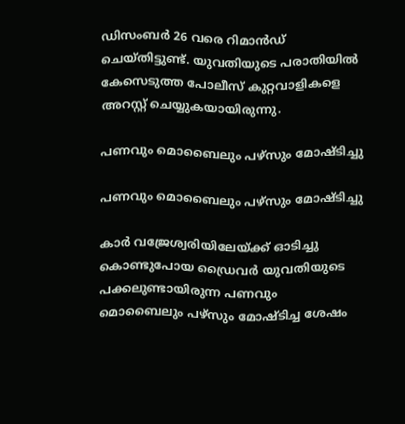ഡിസംബര്‍ 26 വരെ റിമാന്‍ഡ് ചെയ്തിട്ടുണ്ട്. യുവതിയുടെ പരാതിയില്‍ കേസെടുത്ത പോലീസ് കുറ്റവാളികളെ അറസ്റ്റ് ചെയ്യുകയായിരുന്നു.

പണവും മൊബൈലും പഴ്സും മോഷ്ടിച്ചു

പണവും മൊബൈലും പഴ്സും മോഷ്ടിച്ചു

കാര്‍ വജ്രേശ്വരിയിലേയ്ക്ക് ഓടിച്ചു കൊണ്ടുപോയ ഡ്രൈവര്‍ യുവതിയുടെ പക്കലുണ്ടായിരുന്ന പണവും മൊബൈലും പഴ്സും മോഷ്ടിച്ച ശേഷം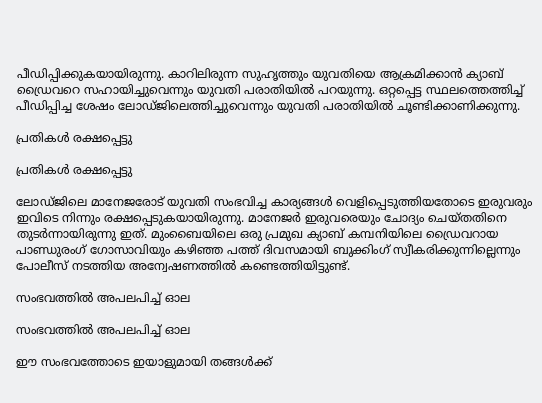പീഡിപ്പിക്കുകയായിരുന്നു. കാറിലിരുന്ന സുഹൃത്തും യുവതിയെ ആക്രമിക്കാന്‍ ക്യാബ് ഡ്രൈവറെ സഹായിച്ചുവെന്നും യുവതി പരാതിയില്‍ പറയുന്നു. ഒറ്റപ്പെട്ട സ്ഥലത്തെത്തിച്ച് പീഡിപ്പിച്ച ശേഷം ലോഡ്ജിലെത്തിച്ചുവെന്നും യുവതി പരാതിയില്‍ ചൂണ്ടിക്കാണിക്കുന്നു.

പ്രതികൾ രക്ഷപ്പെട്ടു

പ്രതികൾ രക്ഷപ്പെട്ടു

ലോഡ്ജിലെ മാനേജരോട് യുവതി സംഭവിച്ച കാര്യങ്ങള്‍ വെളിപ്പെടുത്തിയതോടെ ഇരുവരും ഇവിടെ നിന്നും രക്ഷപ്പെടുകയായിരുന്നു. മാനേജര്‍ ഇരുവരെയും ചോദ്യം ചെയ്തതിനെ തുടര്‍ന്നായിരുന്നു ഇത്. മുംബൈയിലെ ഒരു പ്രമുഖ ക്യാബ് കമ്പനിയിലെ ഡ്രൈവറായ പാണ്ഡുരംഗ് ഗോസാവിയും കഴിഞ്ഞ പത്ത് ദിവസമായി ബുക്കിംഗ് സ്വീകരിക്കുന്നില്ലെന്നും പോലീസ് നടത്തിയ അന്വേഷണത്തില്‍ കണ്ടെത്തിയിട്ടുണ്ട്.

സംഭവത്തിൽ അപലപിച്ച് ഓല

സംഭവത്തിൽ അപലപിച്ച് ഓല

ഈ സംഭവത്തോടെ ഇയാളുമായി തങ്ങള്‍ക്ക്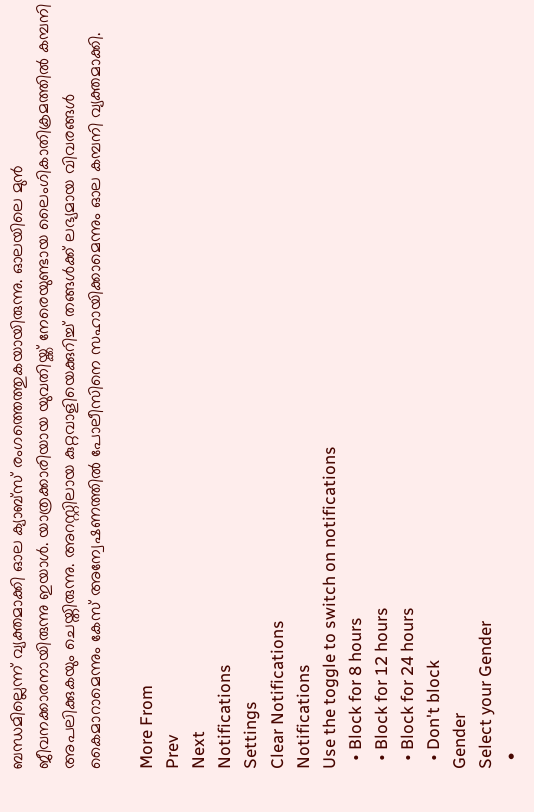ബന്ധമില്ലെന്ന് വ്യക്തമാക്കി ഓല ക്യാബ്സ് രംഗത്തെത്തുകയായിരുന്നു. ഓലയിലെ മുന്‍ ജീവനക്കാരനായിരുന്നു ഇയാള്‍. യാത്രക്കാരിയായ യുവതിയ്ക്ക് നേരെയുണ്ടായ ലൈംഗികാതിക്രമത്തില്‍ കമ്പനി അപലിക്കുകയും ചെയ്തിരുന്നു. അറസ്റ്റിലായ കുറ്റവാളിയെക്കുറിച്ച് തങ്ങള്‍ക്ക് ലഭ്യമായ വിവരങ്ങള്‍ കൈമാറാമെന്നും കേസ് അന്വേഷണത്തില്‍ പോലീസിനെ സഹായിക്കാമെന്നും ഓല കമ്പനി വ്യക്തമാക്കി.

More From
Prev
Next
Notifications
Settings
Clear Notifications
Notifications
Use the toggle to switch on notifications
  • Block for 8 hours
  • Block for 12 hours
  • Block for 24 hours
  • Don't block
Gender
Select your Gender
  •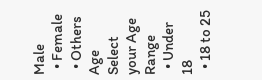Male
  • Female
  • Others
Age
Select your Age Range
  • Under 18
  • 18 to 25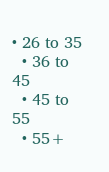• 26 to 35
  • 36 to 45
  • 45 to 55
  • 55+